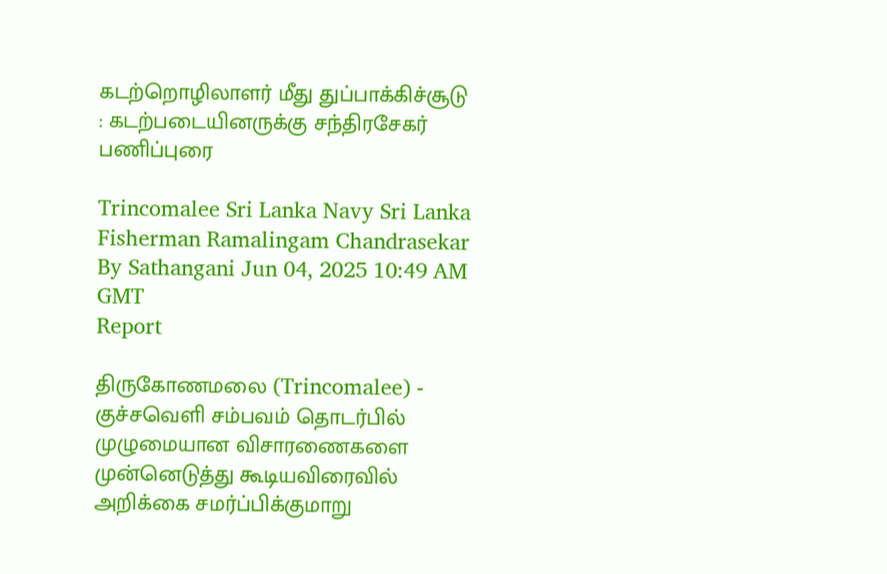கடற்றொழிலாளர் மீது துப்பாக்கிச்சூடு : கடற்படையினருக்கு சந்திரசேகர் பணிப்புரை

Trincomalee Sri Lanka Navy Sri Lanka Fisherman Ramalingam Chandrasekar
By Sathangani Jun 04, 2025 10:49 AM GMT
Report

திருகோணமலை (Trincomalee) - குச்சவெளி சம்பவம் தொடர்பில் முழுமையான விசாரணைகளை முன்னெடுத்து கூடியவிரைவில் அறிக்கை சமர்ப்பிக்குமாறு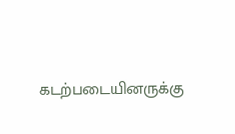கடற்படையினருக்கு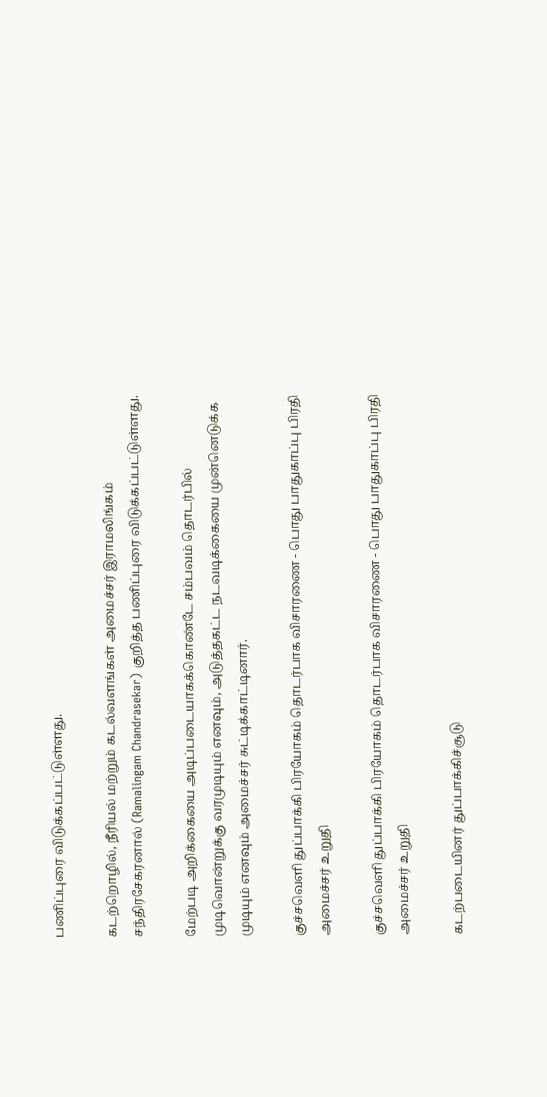பணிப்புரை விடுக்கப்பட்டுள்ளது.

கடற்றொழில், நீரியல் மற்றும் கடல்வளங்கள் அமைச்சர் இராமலிங்கம் சந்திரசேகரனால் (Ramalingam Chandrasekar) குறித்த பணிப்புரை விடுக்கப்பட்டுள்ளது.

மேற்படி அறிக்கையை அடிப்படையாகக்கொண்டே சம்பவம் தொடர்பில் முடிவொன்றுக்கு வரமுடியும் எனவும், அடுத்தகட்ட நடவடிக்கையை முன்னெடுக்க முடியும் எனவும் அமைச்சர் சுட்டிக்காட்டினார்.

குச்சவெளி துப்பாக்கி பிரயோகம் தொடர்பாக விசாரணை - பொது பாதுகாப்பு பிரதி அமைச்சர் உறுதி

குச்சவெளி துப்பாக்கி பிரயோகம் தொடர்பாக விசாரணை - பொது பாதுகாப்பு பிரதி அமைச்சர் உறுதி

கடற்படையினர் துப்பாக்கிச்சூடு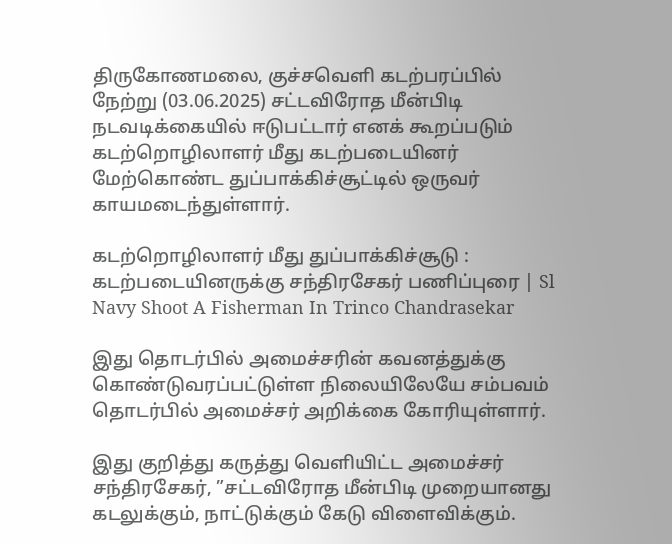திருகோணமலை, குச்சவெளி கடற்பரப்பில் நேற்று (03.06.2025) சட்டவிரோத மீன்பிடி நடவடிக்கையில் ஈடுபட்டார் எனக் கூறப்படும் கடற்றொழிலாளர் மீது கடற்படையினர் மேற்கொண்ட துப்பாக்கிச்சூட்டில் ஒருவர் காயமடைந்துள்ளார்.

கடற்றொழிலாளர் மீது துப்பாக்கிச்சூடு : கடற்படையினருக்கு சந்திரசேகர் பணிப்புரை | Sl Navy Shoot A Fisherman In Trinco Chandrasekar

இது தொடர்பில் அமைச்சரின் கவனத்துக்கு கொண்டுவரப்பட்டுள்ள நிலையிலேயே சம்பவம் தொடர்பில் அமைச்சர் அறிக்கை கோரியுள்ளார்.

இது குறித்து கருத்து வெளியிட்ட அமைச்சர் சந்திரசேகர், ”சட்டவிரோத மீன்பிடி முறையானது கடலுக்கும், நாட்டுக்கும் கேடு விளைவிக்கும்.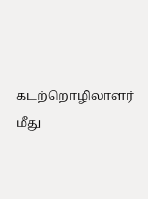கடற்றொழிலாளர் மீது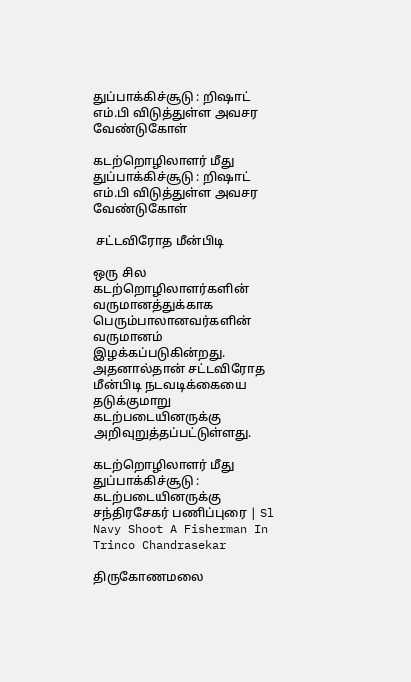துப்பாக்கிச்சூடு : றிஷாட் எம்.பி விடுத்துள்ள அவசர வேண்டுகோள்

கடற்றொழிலாளர் மீது துப்பாக்கிச்சூடு : றிஷாட் எம்.பி விடுத்துள்ள அவசர வேண்டுகோள்

 சட்டவிரோத மீன்பிடி

ஒரு சில கடற்றொழிலாளர்களின் வருமானத்துக்காக பெரும்பாலானவர்களின் வருமானம் இழக்கப்படுகின்றது. அதனால்தான் சட்டவிரோத மீன்பிடி நடவடிக்கையை தடுக்குமாறு கடற்படையினருக்கு அறிவுறுத்தப்பட்டுள்ளது.

கடற்றொழிலாளர் மீது துப்பாக்கிச்சூடு : கடற்படையினருக்கு சந்திரசேகர் பணிப்புரை | Sl Navy Shoot A Fisherman In Trinco Chandrasekar

திருகோணமலை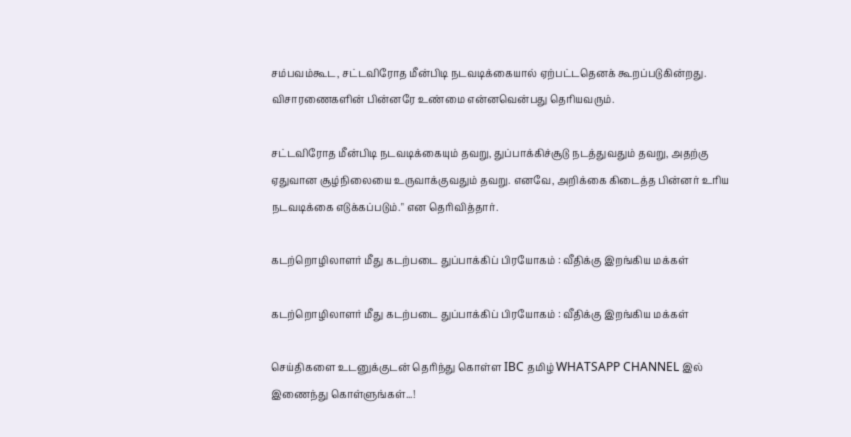சம்பவம்கூட, சட்டவிரோத மீன்பிடி நடவடிக்கையால் ஏற்பட்டதெனக் கூறப்படுகின்றது. விசாரணைகளின் பின்னரே உண்மை என்னவென்பது தெரியவரும்.

சட்டவிரோத மீன்பிடி நடவடிக்கையும் தவறு, துப்பாக்கிச்சூடு நடத்துவதும் தவறு, அதற்கு ஏதுவான சூழ்நிலையை உருவாக்குவதும் தவறு. எனவே, அறிக்கை கிடைத்த பின்னர் உரிய நடவடிக்கை எடுக்கப்படும்." என தெரிவித்தார்.

கடற்றொழிலாளர் மீது கடற்படை துப்பாக்கிப் பிரயோகம் : வீதிக்கு இறங்கிய மக்கள்

கடற்றொழிலாளர் மீது கடற்படை துப்பாக்கிப் பிரயோகம் : வீதிக்கு இறங்கிய மக்கள்

செய்திகளை உடனுக்குடன் தெரிந்து கொள்ள IBC தமிழ் WHATSAPP CHANNEL இல் இணைந்து கொள்ளுங்கள்...!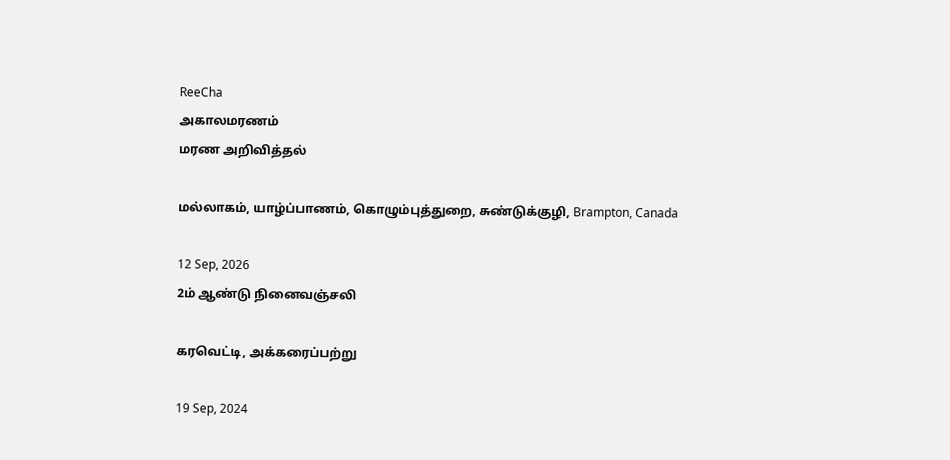ReeCha
அகாலமரணம்
மரண அறிவித்தல்

மல்லாகம், யாழ்ப்பாணம், கொழும்புத்துறை, சுண்டுக்குழி, Brampton, Canada

12 Sep, 2026
2ம் ஆண்டு நினைவஞ்சலி

கரவெட்டி, அக்கரைப்பற்று

19 Sep, 2024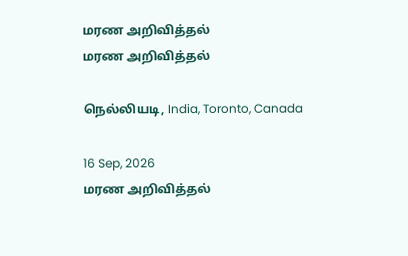மரண அறிவித்தல்
மரண அறிவித்தல்

நெல்லியடி, India, Toronto, Canada

16 Sep, 2026
மரண அறிவித்தல்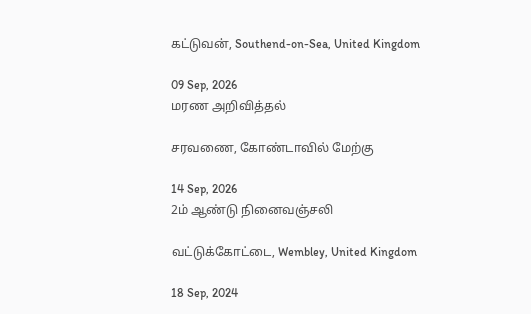கட்டுவன், Southend-on-Sea, United Kingdom

09 Sep, 2026
மரண அறிவித்தல்

சரவணை, கோண்டாவில் மேற்கு

14 Sep, 2026
2ம் ஆண்டு நினைவஞ்சலி

வட்டுக்கோட்டை, Wembley, United Kingdom

18 Sep, 2024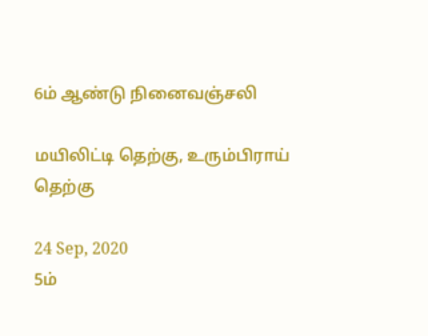6ம் ஆண்டு நினைவஞ்சலி

மயிலிட்டி தெற்கு, உரும்பிராய் தெற்கு

24 Sep, 2020
5ம்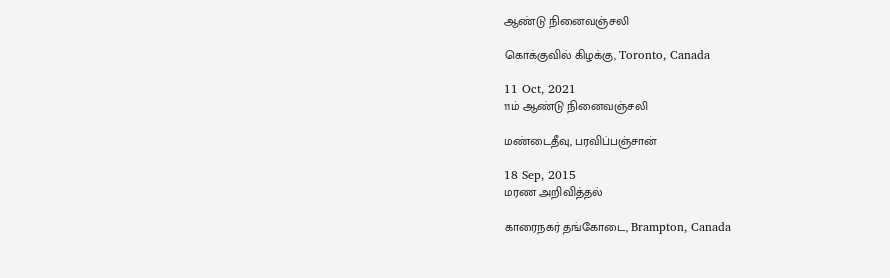ஆண்டு நினைவஞ்சலி

கொக்குவில் கிழக்கு, Toronto, Canada

11 Oct, 2021
11ம் ஆண்டு நினைவஞ்சலி

மண்டைதீவு, பரவிப்பஞ்சான்

18 Sep, 2015
மரண அறிவித்தல்

காரைநகர் தங்கோடை, Brampton, Canada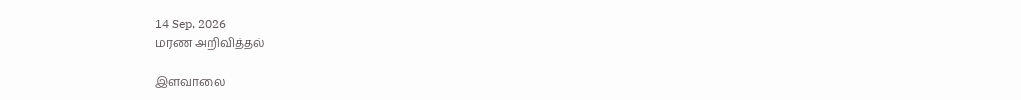14 Sep, 2026
மரண அறிவித்தல்

இளவாலை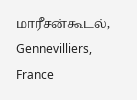மாரீசன்கூடல், Gennevilliers, France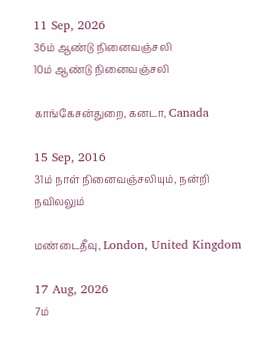11 Sep, 2026
36ம் ஆண்டு நினைவஞ்சலி
10ம் ஆண்டு நினைவஞ்சலி

காங்கேசன்துறை, கனடா, Canada

15 Sep, 2016
31ம் நாள் நினைவஞ்சலியும், நன்றி நவிலலும்

மண்டைதீவு, London, United Kingdom

17 Aug, 2026
7ம்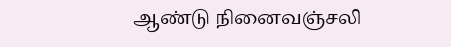ஆண்டு நினைவஞ்சலி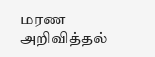மரண அறிவித்தல்